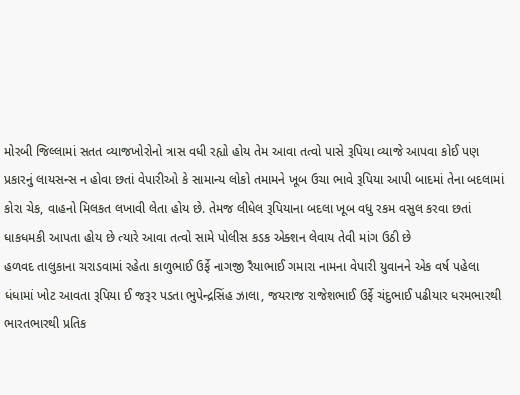મોરબી જિલ્લામાં સતત વ્યાજખોરોનો ત્રાસ વધી રહ્યો હોય તેમ આવા તત્વો પાસે રૂપિયા વ્યાજે આપવા કોઈ પણ પ્રકારનું લાયસન્સ ન હોવા છતાં વેપારીઓ કે સામાન્ય લોકો તમામને ખૂબ ઉચા ભાવે રૂપિયા આપી બાદમાં તેના બદલામાં કોરા ચેક, વાહનો મિલકત લખાવી લેતા હોય છે. તેમજ લીધેલ રૂપિયાના બદલા ખૂબ વધુ રકમ વસુલ કરવા છતાં ધાકધમકી આપતા હોય છે ત્યારે આવા તત્વો સામે પોલીસ કડક એક્શન લેવાય તેવી માંગ ઉઠી છે
હળવદ તાલુકાના ચરાડવામાં રહેતા કાળુભાઈ ઉર્ફે નાગજી રૈયાભાઈ ગમારા નામના વેપારી યુવાનને એક વર્ષ પહેલા ધંધામાં ખોટ આવતા રૂપિયા ઈ જરૂર પડતા ભુપેન્દ્રસિંહ ઝાલા, જયરાજ રાજેશભાઈ ઉર્ફે ચંદુભાઈ પઢીયાર ધરમભારથી ભારતભારથી પ્રતિક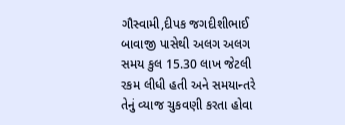ગૌસ્વામી,દીપક જગદીશીભાઈ બાવાજી પાસેથી અલગ અલગ સમય કુલ 15.30 લાખ જેટલી રકમ લીધી હતી અને સમયાન્તરે તેનું વ્યાજ ચુકવણી કરતા હોવા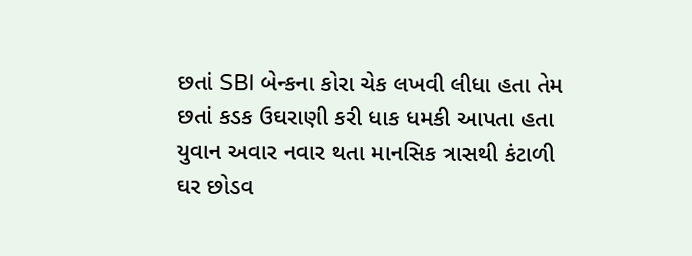છતાં SBI બેન્કના કોરા ચેક લખવી લીધા હતા તેમ છતાં કડક ઉઘરાણી કરી ધાક ધમકી આપતા હતા યુવાન અવાર નવાર થતા માનસિક ત્રાસથી કંટાળી ઘર છોડવ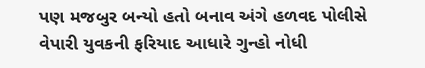પણ મજબુર બન્યો હતો બનાવ અંગે હળવદ પોલીસે વેપારી યુવકની ફરિયાદ આધારે ગુન્હો નોધી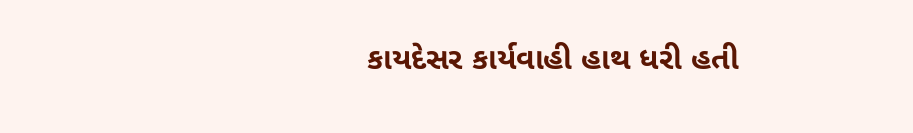કાયદેસર કાર્યવાહી હાથ ધરી હતી